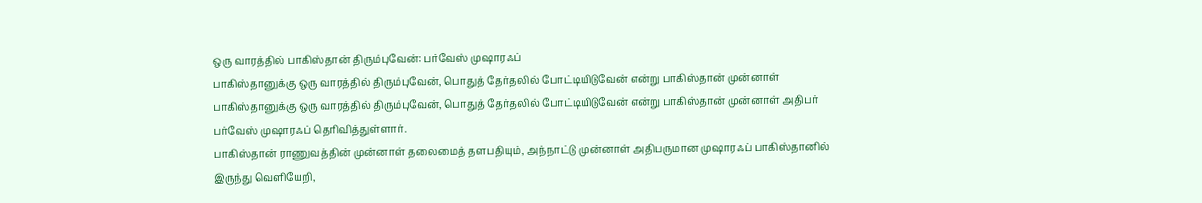ஒரு வாரத்தில் பாகிஸ்தான் திரும்புவேன்: பர்வேஸ் முஷாரஃப்
பாகிஸ்தானுக்கு ஒரு வாரத்தில் திரும்புவேன், பொதுத் தேர்தலில் போட்டியிடுவேன் என்று பாகிஸ்தான் முன்னாள்
பாகிஸ்தானுக்கு ஒரு வாரத்தில் திரும்புவேன், பொதுத் தேர்தலில் போட்டியிடுவேன் என்று பாகிஸ்தான் முன்னாள் அதிபர் பர்வேஸ் முஷாரஃப் தெரிவித்துள்ளார்.
பாகிஸ்தான் ராணுவத்தின் முன்னாள் தலைமைத் தளபதியும், அந்நாட்டு முன்னாள் அதிபருமான முஷாரஃப் பாகிஸ்தானில் இருந்து வெளியேறி,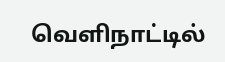வெளிநாட்டில்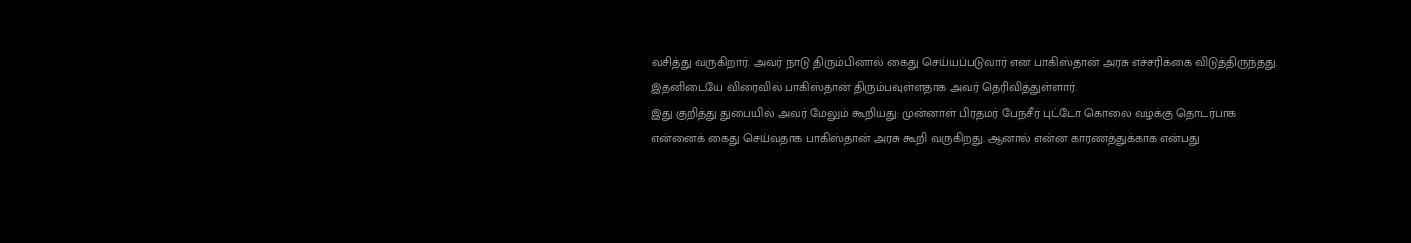வசித்து வருகிறார். அவர் நாடு திரும்பினால் கைது செய்யப்படுவார் என பாகிஸ்தான் அரசு எச்சரிக்கை விடுத்திருந்தது. இதனிடையே விரைவில் பாகிஸ்தான் திரும்பவுள்ளதாக அவர் தெரிவித்துள்ளார்.
இது குறித்து துபையில் அவர் மேலும் கூறியது: முன்னாள் பிரதமர் பேநசீர் புட்டோ கொலை வழக்கு தொடர்பாக என்னைக் கைது செய்வதாக பாகிஸ்தான் அரசு கூறி வருகிறது. ஆனால் என்ன காரணத்துக்காக என்பது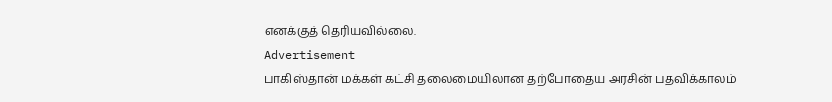எனக்குத் தெரியவில்லை.
Advertisement
பாகிஸ்தான் மக்கள் கட்சி தலைமையிலான தற்போதைய அரசின் பதவிக்காலம்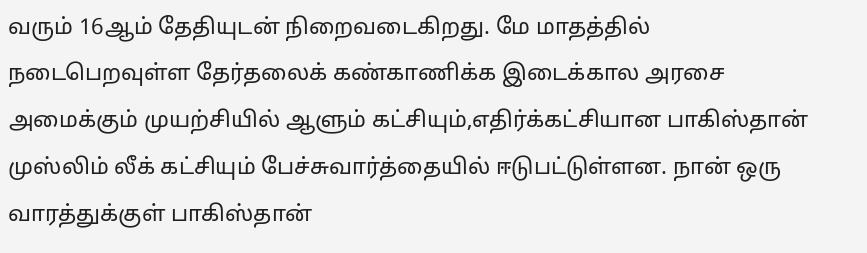வரும் 16ஆம் தேதியுடன் நிறைவடைகிறது. மே மாதத்தில் நடைபெறவுள்ள தேர்தலைக் கண்காணிக்க இடைக்கால அரசை அமைக்கும் முயற்சியில் ஆளும் கட்சியும்,எதிர்க்கட்சியான பாகிஸ்தான் முஸ்லிம் லீக் கட்சியும் பேச்சுவார்த்தையில் ஈடுபட்டுள்ளன. நான் ஒரு வாரத்துக்குள் பாகிஸ்தான்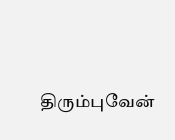திரும்புவேன்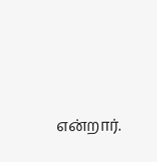என்றார்.